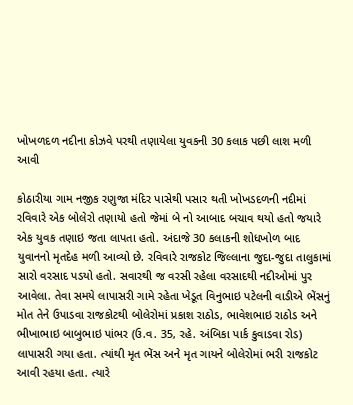ખોખળદળ નદીના કોઝવે પરથી તણાયેલા યુવકની 30 કલાક પછી લાશ મળી આવી

કોઠારીયા ગામ નજીક રણુજા મંદિર પાસેથી પસાર થતી ખોખડદળની નદીમાં રવિવારે એક બોલેરો તણાયો હતો જેમાં બે નો આબાદ બચાવ થયો હતો જયારે એક યુવક તણાઇ જતા લાપતા હતો. અંદાજે 30 કલાકની શોધખોળ બાદ યુવાનનો મૃતદેહ મળી આવ્યો છે. રવિવારે રાજકોટ જિલ્લાના જુદા-જુદા તાલુકામાં સારો વરસાદ પડયો હતો. સવારથી જ વરસી રહેલા વરસાદથી નદીઓમાં પુર આવેલા. તેવા સમયે લાપાસરી ગામે રહેતા ખેડૂત વિનુભાઇ પટેલની વાડીએ ભેંસનું મોત તેને ઉપાડવા રાજકોટથી બોલેરોમાં પ્રકાશ રાઠોડ, ભાવેશભાઇ રાઠોડ અને ભીખાભાઇ બાબુભાઇ પાંભર (ઉ.વ. 35, રહે. અંબિકા પાર્ક કુવાડવા રોડ) લાપાસરી ગયા હતા. ત્યાંથી મૃત ભેંસ અને મૃત ગાયને બોલેરોમાં ભરી રાજકોટ આવી રહયા હતા. ત્યારે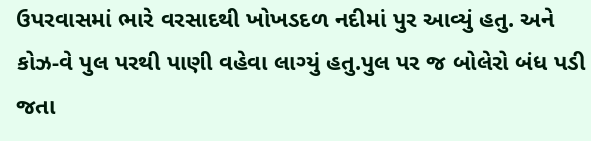ઉપરવાસમાં ભારે વરસાદથી ખોખડદળ નદીમાં પુર આવ્યું હતુ. અને કોઝ-વે પુલ પરથી પાણી વહેવા લાગ્યું હતુ.પુલ પર જ બોલેરો બંધ પડી જતા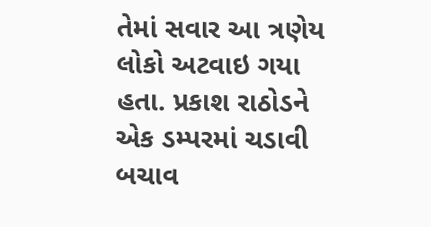તેમાં સવાર આ ત્રણેય લોકો અટવાઇ ગયા હતા. પ્રકાશ રાઠોડને એક ડમ્પરમાં ચડાવી બચાવ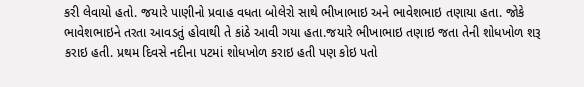કરી લેવાયો હતો. જયારે પાણીનો પ્રવાહ વધતા બોલેરો સાથે ભીખાભાઇ અને ભાવેશભાઇ તણાયા હતા. જોકે ભાવેશભાઇને તરતા આવડતું હોવાથી તે કાંઠે આવી ગયા હતા.જયારે ભીખાભાઇ તણાઇ જતા તેની શોધખોળ શરૂ કરાઇ હતી. પ્રથમ દિવસે નદીના પટમાં શોધખોળ કરાઇ હતી પણ કોઇ પતો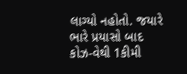લાગ્યો નહોતો. જયારે ભારે પ્રયાસો બાદ કોઝ-વેથી 1કીમી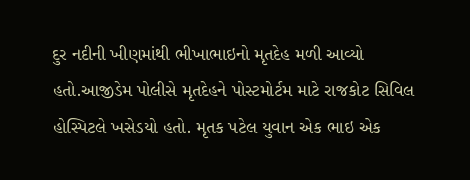દુર નદીની ખીણમાંથી ભીખાભાઇનો મૃતદેહ મળી આવ્યો હતો.આજીડેમ પોલીસે મૃતદેહને પોસ્ટમોર્ટમ માટે રાજકોટ સિવિલ હોસ્પિટલે ખસેડયો હતો. મૃતક પટેલ યુવાન એક ભાઇ એક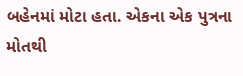બહેનમાં મોટા હતા. એકના એક પુત્રના મોતથી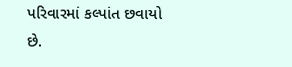પરિવારમાં કલ્પાંત છવાયો છે.